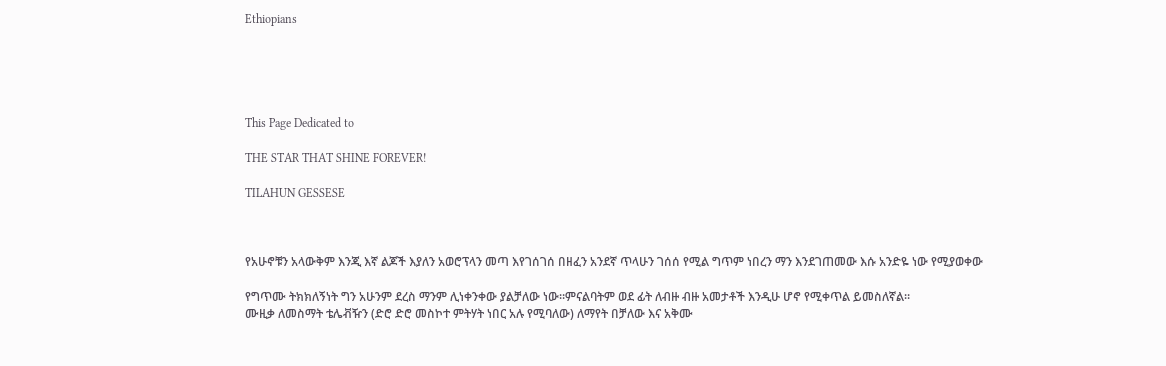Ethiopians





This Page Dedicated to

THE STAR THAT SHINE FOREVER!

TILAHUN GESSESE



የአሁኖቹን አላውቅም እንጂ እኛ ልጆች እያለን አወሮፕላን መጣ እየገሰገሰ በዘፈን አንደኛ ጥላሁን ገሰሰ የሚል ግጥም ነበረን ማን እንደገጠመው እሱ አንድዬ ነው የሚያወቀው

የግጥሙ ትክክለኝነት ግን አሁንም ደረስ ማንም ሊነቀንቀው ያልቻለው ነው።ምናልባትም ወደ ፊት ለብዙ ብዙ አመታቶች እንዲሁ ሆኖ የሚቀጥል ይመስለኛል።
ሙዚቃ ለመስማት ቴሌቭዥን (ድሮ ድሮ መስኮተ ምትሃት ነበር አሉ የሚባለው) ለማየት በቻለው እና አቅሙ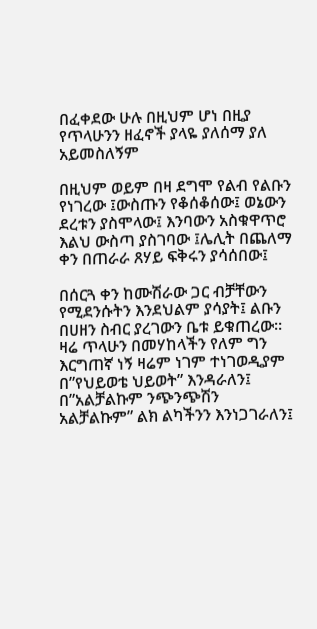በፈቀደው ሁሉ በዚህም ሆነ በዚያ የጥላሁንን ዘፈኖች ያላዬ ያለሰማ ያለ አይመስለኝም

በዚህም ወይም በዛ ደግሞ የልብ የልቡን የነገረው ፤ውስጡን የቆሰቆሰው፤ ወኔውን ደረቱን ያስሞላው፤ እንባውን አስቁዋጥሮ እልህ ውስጣ ያስገባው ፤ሌሊት በጨለማ ቀን በጠራራ ጸሃይ ፍቅሩን ያሳሰበው፤

በሰርጓ ቀን ከሙሽራው ጋር ብቻቸውን የሚደንሱትን እንደህልም ያሳያት፤ ልቡን በሀዘን ስብር ያረገውን ቤቱ ይቁጠረው።
ዛሬ ጥላሁን በመሃከላችን የለም ግን እርግጠኛ ነኝ ዛሬም ነገም ተነገወዲያም በ”የህይወቴ ህይወት” እንዳራለን፤
በ”አልቻልኩም ንጭንጭሽን አልቻልኩም” ልክ ልካችንን እንነጋገራለን፤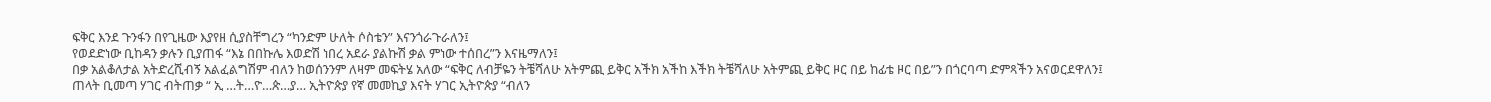ፍቅር እንደ ጉንፋን በየጊዜው እያየዘ ሲያስቸግረን “ካንድም ሁለት ሶስቴን” እናንጎራጉራለን፤
የወደድነው ቢከዳን ቃሉን ቢያጠፋ “እኔ በበኩሌ እወድሽ ነበረ አደራ ያልኩሽ ቃል ምነው ተሰበረ”ን እናዜማለን፤
በቃ አልቆለታል አትድረሺብኝ አልፈልግሽም ብለን ከወሰንንም ለዛም መፍትሄ አለው “ፍቅር ለብቻዬን ትቼሻለሁ አትምጪ ይቅር አችክ አችከ እችክ ትቼሻለሁ አትምጪ ይቅር ዞር በይ ከፊቴ ዞር በይ”ን በጎርባጣ ድምጻችን አናወርደዋለን፤
ጠላት ቢመጣ ሃገር ብትጠቃ “ ኢ …ት…ዮ…ጵ…ያ… ኢትዮጵያ የኛ መመኪያ እናት ሃገር ኢትዮጵያ “ብለን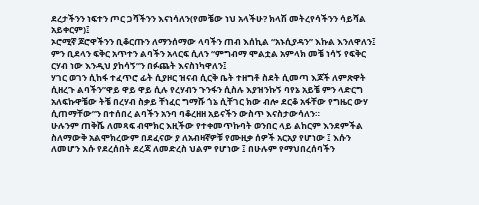ደረታችንን ነፍተን ጦር ጋሻችንን እናነሳለን(የመቼው ነህ አላችሁ? ክላሽ መትረየሳችንን ሳይሻል አይቀርም)፤
ኦሮሚኛ ጆሮዋችንን ቢቆርጡን ለማንሰማው ላባችን ጠብ እሰኪል “አኑሲያዳን” እኩል እንለዋለን፤
ምን ቢደላን ፍቅር አጥተን ልባችን አላርፍ ሲለን “ምግብማ ሞልቷል አምላክ መቼ ነሳኝ የፍቅር ርሃብ ነው እንዲህ ያከሳኝ”ን በፉጨት እናስነካዋለን፤
ሃገር ወገን ሲከፋ ተፈጥሮ ፊት ሲያዞር ዝናብ ሲርቅ ቤት ተዘግቶ ስደት ሲመጣ እጆች ለምጽዋት ሲዘረጉ ልባችን”ዋይ ዋይ ዋይ ሲሉ የረሃብን ጉንፋን ሲስሉ እያዝንኩኝ ባየኔ አይቼ ምን ላድርግ አለፍኩዋቼው ትቼ በረሃብ ስቃይ ቸነፈር ግማሹ ጎኔ ሲቸገር ክው ብሎ ደርቆ አፋቸው የግዜር ውሃ ሲጠማቸው”ን በተሰበረ ልባችን አንባ ባቆረዘዘ አይናችን ውስጥ እናስታውሳለን።
ሁሉንም ጠቅሼ ለመጻፍ ብሞክር እዚችው የተቀመጥኩባት ወንበር ላይ ልከርም እንደምችል ስለማውቅ አልሞክረውም በደፈናው ያ ለአብዛኛዎቹ የሙዚቃ ሰዎች አርአያ የሆነው ፤ እሱን ለመሆን እሱ የደረሰበት ደረጃ ለመድረስ ህልም የሆነው ፤ በሁሉም የማህበረሰባችን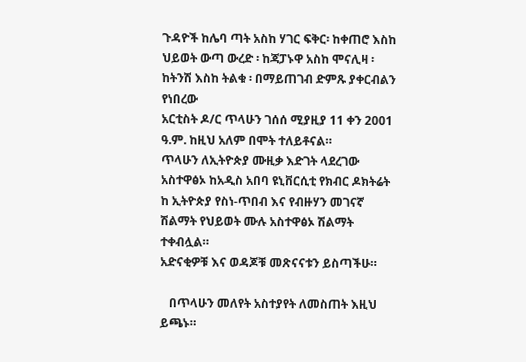ጉዳዮች ከሌባ ጣት አስከ ሃገር ፍቅር፡ ከቀጠሮ እስከ ህይወት ውጣ ውረድ ፡ ከጃፓኑዋ አስከ ሞናሊዛ ፡ ከትንሽ እስከ ትልቁ ፡ በማይጠገብ ድምጹ ያቀርብልን የነበረው
አርቲስት ዶ/ር ጥላሁን ገሰሰ ሚያዚያ 11 ቀን 2001 ዓ.ም. ከዚህ አለም በሞት ተለይቶናል።
ጥላሁን ለኢትዮጵያ ሙዚቃ እድገት ላደረገው አስተዋፅኦ ከአዲስ አበባ ዩኒቨርሲቲ የክብር ዶክትሬት ከ ኢትዮጵያ የስነ-ጥበብ እና የብዙሃን መገናኛ ሽልማት የህይወት ሙሉ አስተዋፅኦ ሽልማት ተቀብሏል።
አድናቂዎቹ እና ወዳጆቹ መጽናናቱን ይስጣችሁ።

   በጥላሁን መለየት አስተያየት ለመስጠት እዚህ ይጫኑ።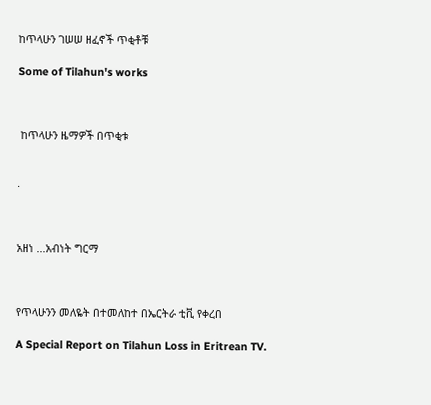ከጥላሁን ገሠሠ ዘፈኖች ጥቂቶቹ

Some of Tilahun's works



 ከጥላሁን ዜማዎች በጥቂቱ


.



አዘነ ...አብነት ግርማ



የጥላሁንን መለዬት በተመለከተ በኤርትራ ቲቪ የቀረበ

A Special Report on Tilahun Loss in Eritrean TV.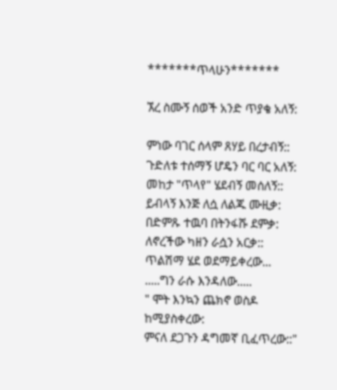*******ጥላሁን*******

ኧረ ስሙኝ ሰወች አንድ ጥያቄ አለኝ:

ምነው ባገር ሰላም ጸሃይ በረታብኝ::
ጉድለቱ ተሰማኝ ሆዴን ባር ባር አለኝ:
መከታ "ጥላየ" ሄደብኝ መሰለኝ::
ይብላኝ እንጅ ለሷ ለልጁ ሙዚቃ:
በድምጹ ተዉባ በትንፋሹ ደምቃ:
ለኖረችው ካዘን ራሷን አርቃ::
ጥልሽማ ሄደ ወደማይቀረው...
.....ግን ራሱ እንዳለው.....
" ሞት እንኳን ጨክኖ ወስዶ ከሚያስቀረው:
ምናለ ደጋጉን ዳግመኛ ቢፈጥረው::"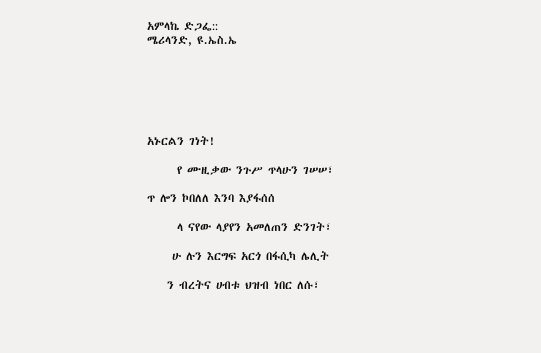አምላኬ ድጋፌ::
ሜሪላንድ, ዩ.ኤስ.ኤ






አኑርልን ገነት!

      የ ሙዚቃው ንጉሥ ጥላሁን ገሠሠ፣

ጥ ሎን ኮበለለ እንባ እያፋሰሰ

      ላ ናየው ላያየን አመለጠን ድንገት፣

     ሁ ሉን እርግፍ አርጎ በፋሲካ ሌሊት

    ን ብረትና ሀብቱ ህዝብ ነበር ለሱ፣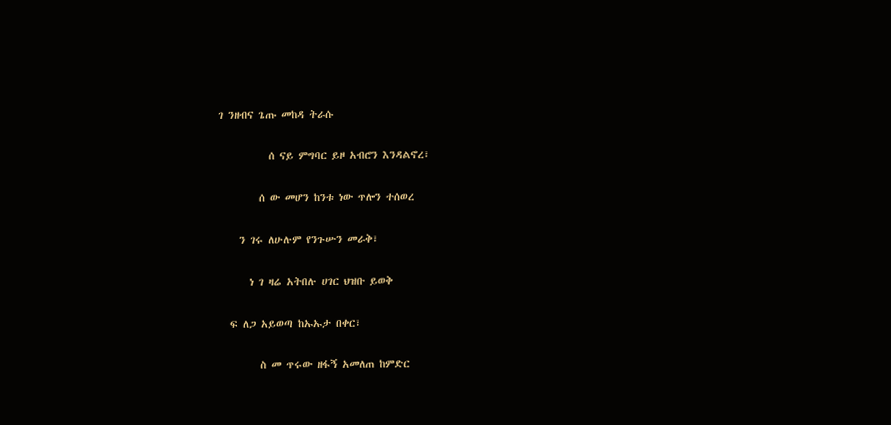ገ ንዘብና ጌጡ መከዳ ትራሱ

          ሰ ናይ ምግባር ይዞ አብሮን እንዳልኖረ፣

        ሰ ው መሆን ከንቱ ነው ጥሎን ተሰወረ

    ን ገሩ ለሁሉም የንጉሡን መራቅ፣

      ነ ገ ዛሬ አትበሉ ሀገር ህዝቡ ይወቅ

  ፍ ለጋ አይወጣ ከኡኡታ በቀር፣

        ስ መ ጥሩው ዘፋኝ አመለጠ ከምድር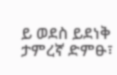ይ ወደስ ይደነቅ ታምረኛ ድምፁ፣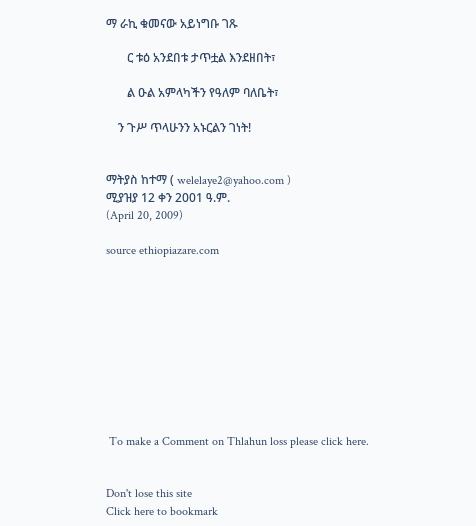ማ ራኪ ቁመናው አይነግቡ ገጹ

       ር ቱዕ አንደበቱ ታጥቷል እንደዘበት፣

       ል ዑል አምላካችን የዓለም ባለቤት፣

    ን ጉሥ ጥላሁንን አኑርልን ገነት!


ማትያስ ከተማ ( welelaye2@yahoo.com )
ሚያዝያ 12 ቀን 2001 ዓ.ም.
(April 20, 2009)

source ethiopiazare.com










 To make a Comment on Thlahun loss please click here.


Don't lose this site
Click here to bookmark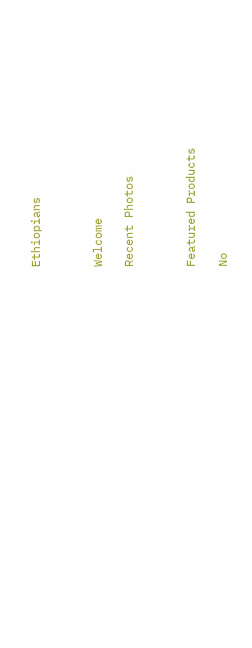Ethiopians



Welcome

Recent Photos



Featured Products

No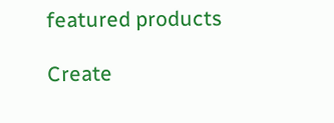featured products

Create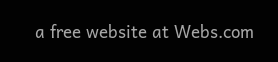a free website at Webs.com